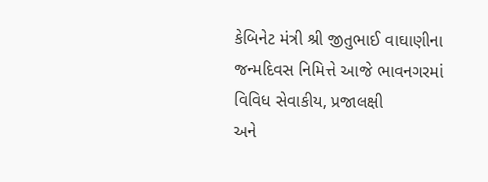કેબિનેટ મંત્રી શ્રી જીતુભાઈ વાઘાણીના જન્મદિવસ નિમિત્તે આજે ભાવનગરમાં વિવિધ સેવાકીય, પ્રજાલક્ષી
અને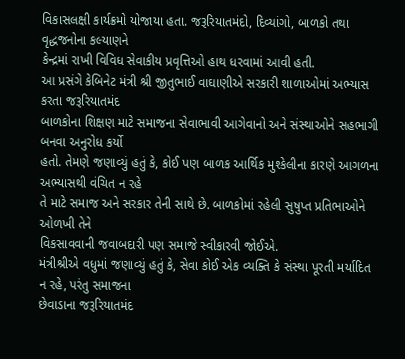વિકાસલક્ષી કાર્યક્રમો યોજાયા હતા. જરૂરિયાતમંદો, દિવ્યાંગો, બાળકો તથા વૃદ્ધજનોના કલ્યાણને
કેન્દ્રમાં રાખી વિવિધ સેવાકીય પ્રવૃત્તિઓ હાથ ધરવામાં આવી હતી.
આ પ્રસંગે કેબિનેટ મંત્રી શ્રી જીતુભાઈ વાઘાણીએ સરકારી શાળાઓમાં અભ્યાસ કરતા જરૂરિયાતમંદ
બાળકોના શિક્ષણ માટે સમાજના સેવાભાવી આગેવાનો અને સંસ્થાઓને સહભાગી બનવા અનુરોધ કર્યો
હતો. તેમણે જણાવ્યું હતું કે, કોઈ પણ બાળક આર્થિક મુશ્કેલીના કારણે આગળના અભ્યાસથી વંચિત ન રહે
તે માટે સમાજ અને સરકાર તેની સાથે છે. બાળકોમાં રહેલી સુષુપ્ત પ્રતિભાઓને ઓળખી તેને
વિકસાવવાની જવાબદારી પણ સમાજે સ્વીકારવી જોઈએ.
મંત્રીશ્રીએ વધુમાં જણાવ્યું હતું કે, સેવા કોઈ એક વ્યક્તિ કે સંસ્થા પૂરતી મર્યાદિત ન રહે, પરંતુ સમાજના
છેવાડાના જરૂરિયાતમંદ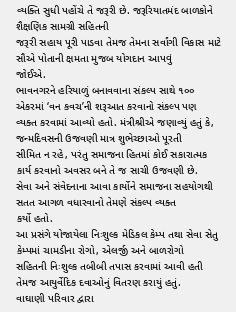વ્યક્તિ સુધી પહોંચે તે જરૂરી છે. જરૂરિયાતમંદ બાળકોને શૈક્ષણિક સામગ્રી સહિતની
જરૂરી સહાય પૂરી પાડવા તેમજ તેમના સર્વાંગી વિકાસ માટે સૌએ પોતાની ક્ષમતા મુજબ યોગદાન આપવું
જોઈએ.
ભાવનગરને હરિયાળું બનાવવાના સંકલ્પ સાથે ૧૦૦ એકરમાં ‘વન કવચ’ની શરૂઆત કરવાનો સંકલ્પ પણ
વ્યક્ત કરવામાં આવ્યો હતો. મંત્રીશ્રીએ જણાવ્યું હતું કે, જન્મદિવસની ઉજવણી માત્ર શુભેચ્છાઓ પૂરતી
સીમિત ન રહે, પરંતુ સમાજના હિતમાં કોઈ સકારાત્મક કાર્ય કરવાનો અવસર બને તે જ સાચી ઉજવણી છે.
સેવા અને સંવેદનાના આવા કાર્યોને સમાજના સહયોગથી સતત આગળ વધારવાનો તેમણે સંકલ્પ વ્યક્ત
કર્યો હતો.
આ પ્રસંગે યોજાયેલા નિઃશુલ્ક મેડિકલ કેમ્પ તથા સેવા સેતુ કેમ્પમાં ચામડીના રોગો, એલર્જી અને બાળરોગો
સહિતની નિઃશુલ્ક તબીબી તપાસ કરવામાં આવી હતી તેમજ આયુર્વેદિક દવાઓનું વિતરણ કરાયું હતું.
વાઘાણી પરિવાર દ્વારા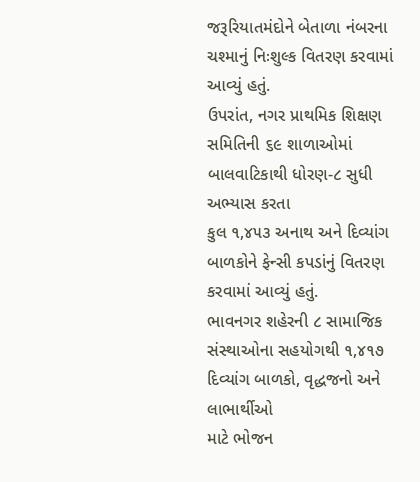જરૂરિયાતમંદોને બેતાળા નંબરના ચશ્માનું નિઃશુલ્ક વિતરણ કરવામાં આવ્યું હતું.
ઉપરાંત, નગર પ્રાથમિક શિક્ષણ સમિતિની ૬૯ શાળાઓમાં બાલવાટિકાથી ધોરણ-૮ સુધી અભ્યાસ કરતા
કુલ ૧,૪૫૩ અનાથ અને દિવ્યાંગ બાળકોને ફેન્સી કપડાંનું વિતરણ કરવામાં આવ્યું હતું.
ભાવનગર શહેરની ૮ સામાજિક સંસ્થાઓના સહયોગથી ૧,૪૧૭ દિવ્યાંગ બાળકો, વૃદ્ધજનો અને લાભાર્થીઓ
માટે ભોજન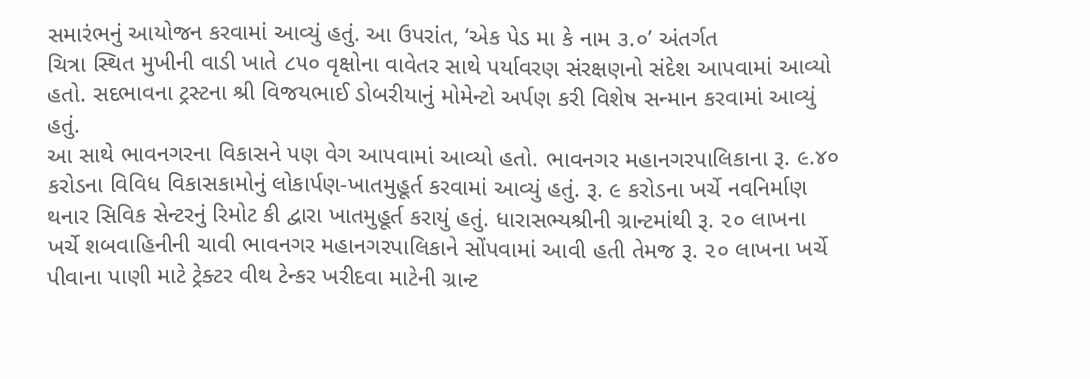સમારંભનું આયોજન કરવામાં આવ્યું હતું. આ ઉપરાંત, ‘એક પેડ મા કે નામ ૩.૦’ અંતર્ગત
ચિત્રા સ્થિત મુખીની વાડી ખાતે ૮૫૦ વૃક્ષોના વાવેતર સાથે પર્યાવરણ સંરક્ષણનો સંદેશ આપવામાં આવ્યો
હતો. સદભાવના ટ્રસ્ટના શ્રી વિજયભાઈ ડોબરીયાનું મોમેન્ટો અર્પણ કરી વિશેષ સન્માન કરવામાં આવ્યું
હતું.
આ સાથે ભાવનગરના વિકાસને પણ વેગ આપવામાં આવ્યો હતો. ભાવનગર મહાનગરપાલિકાના રૂ. ૯.૪૦
કરોડના વિવિધ વિકાસકામોનું લોકાર્પણ-ખાતમુહૂર્ત કરવામાં આવ્યું હતું. રૂ. ૯ કરોડના ખર્ચે નવનિર્માણ
થનાર સિવિક સેન્ટરનું રિમોટ કી દ્વારા ખાતમુહૂર્ત કરાયું હતું. ધારાસભ્યશ્રીની ગ્રાન્ટમાંથી રૂ. ૨૦ લાખના
ખર્ચે શબવાહિનીની ચાવી ભાવનગર મહાનગરપાલિકાને સોંપવામાં આવી હતી તેમજ રૂ. ૨૦ લાખના ખર્ચે
પીવાના પાણી માટે ટ્રેક્ટર વીથ ટેન્કર ખરીદવા માટેની ગ્રાન્ટ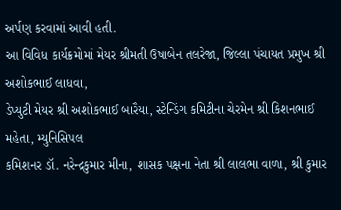અર્પણ કરવામાં આવી હતી.
આ વિવિધ કાર્યક્રમોમાં મેયર શ્રીમતી ઉષાબેન તલરેજા, જિલ્લા પંચાયત પ્રમુખ શ્રી અશોકભાઈ લાધવા,
ડેપ્યુટી મેયર શ્રી અશોકભાઈ બારૈયા, સ્ટેન્ડિંગ કમિટીના ચેરમેન શ્રી કિશનભાઈ મહેતા, મ્યુનિસિપલ
કમિશનર ડૉ. નરેન્દ્રકુમાર મીના, શાસક પક્ષના નેતા શ્રી લાલભા વાળા, શ્રી કુમાર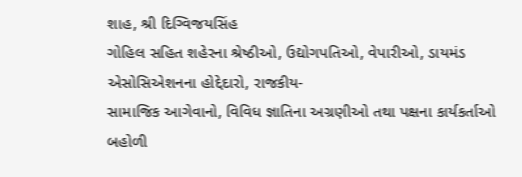શાહ, શ્રી દિગ્વિજયસિંહ
ગોહિલ સહિત શહેરના શ્રેષ્ઠીઓ, ઉદ્યોગપતિઓ, વેપારીઓ, ડાયમંડ એસોસિએશનના હોદ્દેદારો, રાજકીય-
સામાજિક આગેવાનો, વિવિધ જ્ઞાતિના અગ્રણીઓ તથા પક્ષના કાર્યકર્તાઓ બહોળી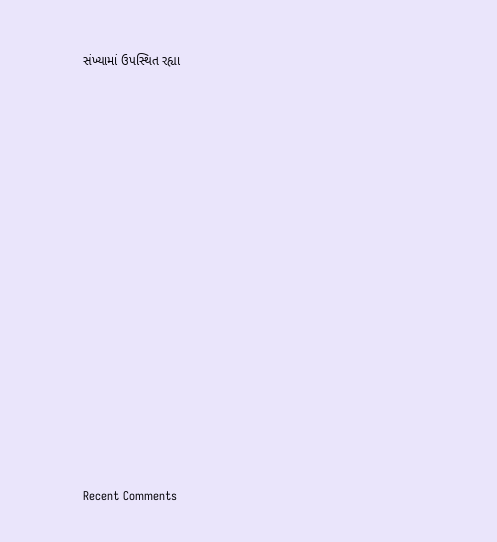સંખ્યામાં ઉપસ્થિત રહ્યા
















Recent Comments